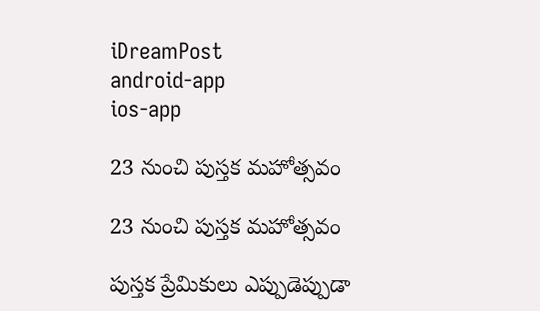iDreamPost
android-app
ios-app

23 నుంచి పుస్తక మహోత్సవం

23 నుంచి పుస్తక మహోత్సవం

పుస్తక ప్రేమికులు ఎప్పుడెప్పుడా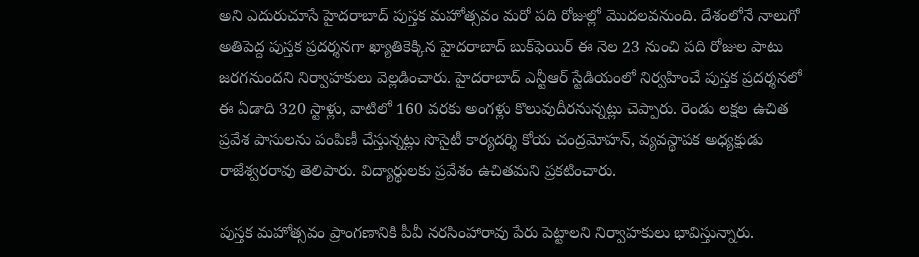అని ఎదురుచూసే హైదరాబాద్ పుస్తక మహోత్సవం మరో పది రోజుల్లో మొదలవనుంది. దేశంలోనే నాలుగో అతిపెద్ద పుస్తక ప్రదర్శనగా ఖ్యాతికెక్కిన హైదరాబాద్‌ బుక్‌ఫెయిర్‌ ఈ నెల 23 నుంచి పది రోజుల పాటు జరగనుందని నిర్వాహకులు వెల్లడించారు. హైదరాబాద్‌ ఎన్టీఆర్‌ స్టేడియంలో నిర్వహించే పుస్తక ప్రదర్శనలో ఈ ఏడాది 320 స్టాళ్లు, వాటిలో 160 వరకు అంగళ్లు కొలువుదీరనున్నట్లు చెప్పారు. రెండు లక్షల ఉచిత ప్రవేశ పాసులను పంపిణీ చేస్తున్నట్లు సొసైటీ కార్యదర్శి కోయ చంద్రమోహన్‌, వ్యవస్థాపక అధ్యక్షుడు రాజేశ్వరరావు తెలిపారు. విద్యార్థులకు ప్రవేశం ఉచితమని ప్రకటించారు.

పుస్తక మహోత్సవం ప్రాంగణానికి పీవీ నరసింహారావు పేరు పెట్టాలని నిర్వాహకులు భావిస్తున్నారు.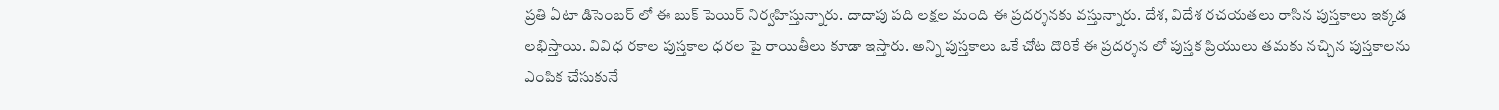ప్రతి ఏటా డిసెంబర్ లో ఈ బుక్ పెయిర్ నిర్వహిస్తున్నారు. దాదాపు పది లక్షల మంది ఈ ప్రదర్శనకు వస్తున్నారు. దేశ, విదేశ రచయతలు రాసిన పుస్తకాలు ఇక్కడ లభిస్తాయి. వివిధ రకాల పుస్తకాల ధరల పై రాయితీలు కూడా ఇస్తారు. అన్ని పుస్తకాలు ఒకే చోట దొరికే ఈ ప్రదర్శన లో పుస్తక ప్రియులు తమకు నచ్చిన పుస్తకాలను ఎంపిక చేసుకునే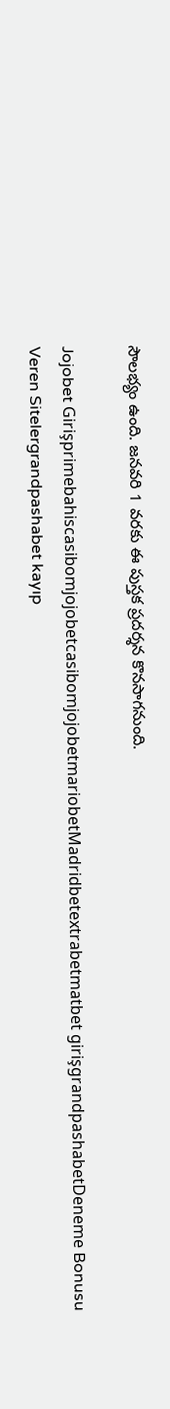సౌలభ్యం ఉంది. జనవరి 1 వరకు ఈ పుస్తక ప్రదర్శన కొనసాగనుంది.

Jojobet GirişprimebahiscasibomjojobetcasibomjojobetmariobetMadridbetextrabetmatbet girişgrandpashabetDeneme Bonusu Veren Sitelergrandpashabet kayıp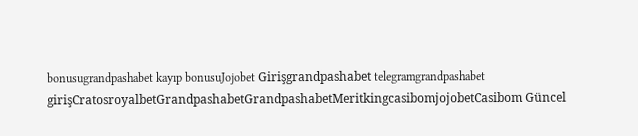bonusugrandpashabet kayıp bonusuJojobet Girişgrandpashabet telegramgrandpashabet girişCratosroyalbetGrandpashabetGrandpashabetMeritkingcasibomjojobetCasibom Güncel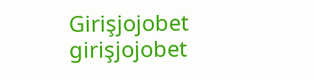Girişjojobet girişjojobet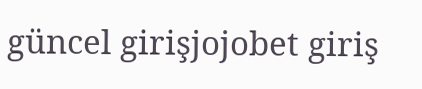güncel girişjojobet giriş